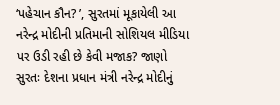‘પહેચાન કૌન? ’, સુરતમાં મૂકાયેલી આ નરેન્દ્ર મોદીની પ્રતિમાની સોશિયલ મીડિયા પર ઉડી રહી છે કેવી મજાક? જાણો
સુરતઃ દેશના પ્રધાન મંત્રી નરેન્દ્ર મોદીનું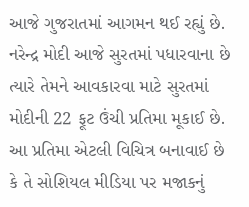આજે ગુજરાતમાં આગમન થઈ રહ્યું છે. નરેન્દ્ર મોદી આજે સુરતમાં પધારવાના છે ત્યારે તેમને આવકારવા માટે સુરતમાં મોદીની 22 ફૂટ ઉંચી પ્રતિમા મૂકાઈ છે. આ પ્રતિમા એટલી વિચિત્ર બનાવાઈ છે કે તે સોશિયલ મીડિયા પર મજાકનું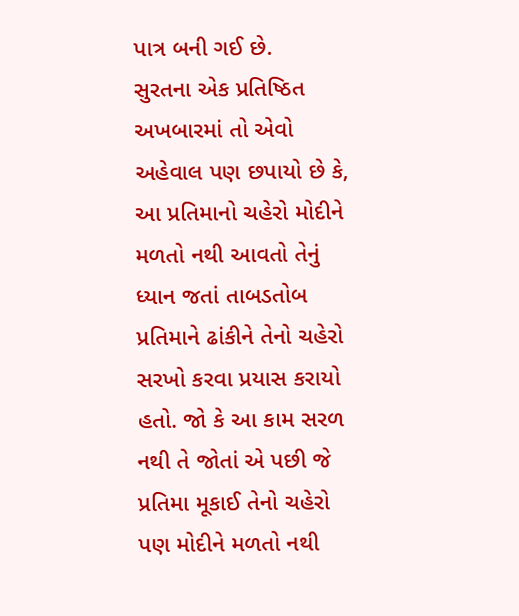પાત્ર બની ગઈ છે.
સુરતના એક પ્રતિષ્ઠિત અખબારમાં તો એવો અહેવાલ પણ છપાયો છે કે, આ પ્રતિમાનો ચહેરો મોદીને મળતો નથી આવતો તેનું ધ્યાન જતાં તાબડતોબ પ્રતિમાને ઢાંકીને તેનો ચહેરો સરખો કરવા પ્રયાસ કરાયો હતો. જો કે આ કામ સરળ નથી તે જોતાં એ પછી જે પ્રતિમા મૂકાઈ તેનો ચહેરો પણ મોદીને મળતો નથી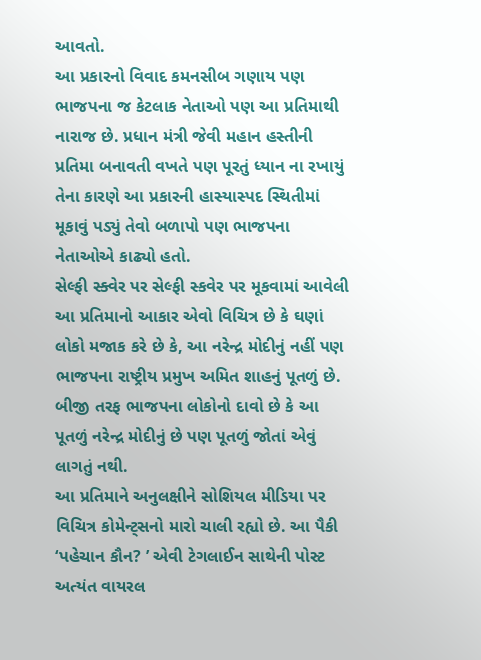આવતો.
આ પ્રકારનો વિવાદ કમનસીબ ગણાય પણ ભાજપના જ કેટલાક નેતાઓ પણ આ પ્રતિમાથી નારાજ છે. પ્રધાન મંત્રી જેવી મહાન હસ્તીની પ્રતિમા બનાવતી વખતે પણ પૂરતું ધ્યાન ના રખાયું તેના કારણે આ પ્રકારની હાસ્યાસ્પદ સ્થિતીમાં મૂકાવું પડ્યું તેવો બળાપો પણ ભાજપના નેતાઓએ કાઢ્યો હતો.
સેલ્ફી સ્ક્વેર પર સેલ્ફી સ્કવેર પર મૂકવામાં આવેલી આ પ્રતિમાનો આકાર એવો વિચિત્ર છે કે ઘણાં લોકો મજાક કરે છે કે, આ નરેન્દ્ર મોદીનું નહીં પણ ભાજપના રાષ્ટ્રીય પ્રમુખ અમિત શાહનું પૂતળું છે. બીજી તરફ ભાજપના લોકોનો દાવો છે કે આ પૂતળું નરેન્દ્ર મોદીનું છે પણ પૂતળું જોતાં એવું લાગતું નથી.
આ પ્રતિમાને અનુલક્ષીને સોશિયલ મીડિયા પર વિચિત્ર કોમેન્ટ્સનો મારો ચાલી રહ્યો છે. આ પૈકી ‘પહેચાન કૌન? ’ એવી ટેગલાઈન સાથેની પોસ્ટ અત્યંત વાયરલ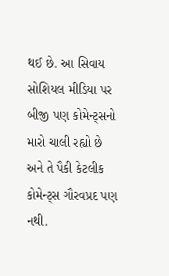થઈ છે. આ સિવાય સોશિયલ મીડિયા પર બીજી પણ કોમેન્ટ્સનો મારો ચાલી રહ્યો છે અને તે પૈકી કેટલીક કોમેન્ટ્સ ગૌરવપ્રદ પણ નથી.